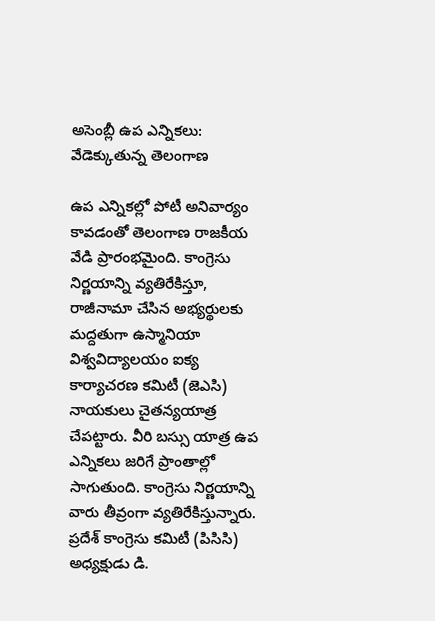అసెంబ్లీ ఉప ఎన్నికలు: వేడెక్కుతున్న తెలంగాణ

ఉప ఎన్నికల్లో పోటీ అనివార్యం కావడంతో తెలంగాణ రాజకీయ వేడి ప్రారంభమైంది. కాంగ్రెసు నిర్ణయాన్ని వ్యతిరేకిస్తూ, రాజీనామా చేసిన అభ్యర్థులకు మద్దతుగా ఉస్మానియా విశ్వవిద్యాలయం ఐక్య కార్యాచరణ కమిటీ (జెఎసి) నాయకులు చైతన్యయాత్ర చేపట్టారు. వీరి బస్సు యాత్ర ఉప ఎన్నికలు జరిగే ప్రాంతాల్లో సాగుతుంది. కాంగ్రెసు నిర్ణయాన్ని వారు తీవ్రంగా వ్యతిరేకిస్తున్నారు. ప్రదేశ్ కాంగ్రెసు కమిటీ (పిసిసి) అధ్యక్షుడు డి.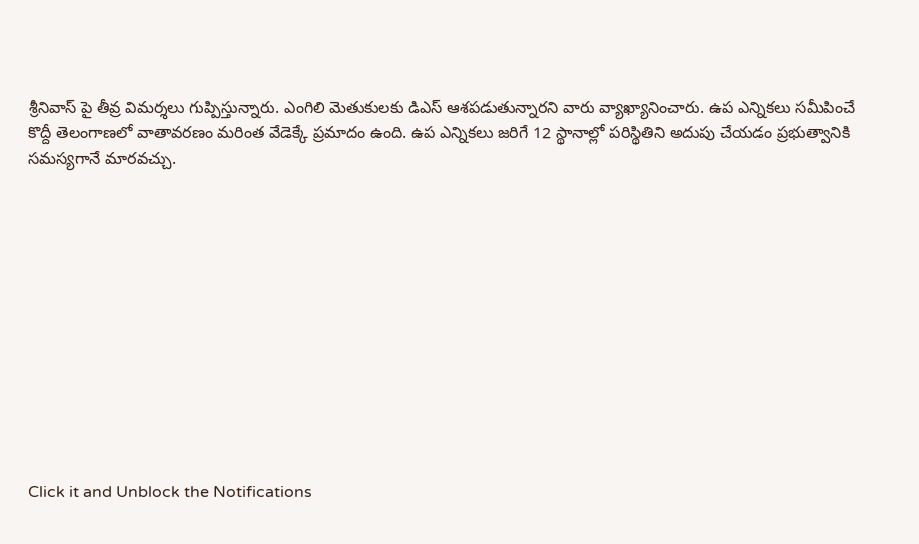శ్రీనివాస్ పై తీవ్ర విమర్శలు గుప్పిస్తున్నారు. ఎంగిలి మెతుకులకు డిఎస్ ఆశపడుతున్నారని వారు వ్యాఖ్యానించారు. ఉప ఎన్నికలు సమీపించే కొద్దీ తెలంగాణలో వాతావరణం మరింత వేడెక్కే ప్రమాదం ఉంది. ఉప ఎన్నికలు జరిగే 12 స్థానాల్లో పరిస్థితిని అదుపు చేయడం ప్రభుత్వానికి సమస్యగానే మారవచ్చు.












Click it and Unblock the Notifications